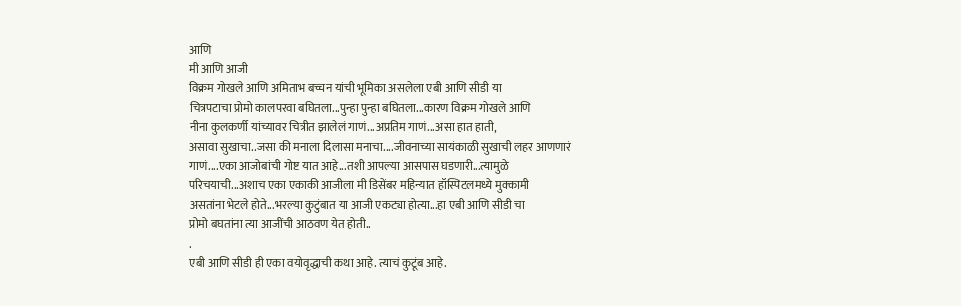आणि
मी आणि आजी
विक्रम गोखले आणि अमिताभ बच्चन यांची भूमिका असलेला एबी आणि सीडी या
चित्रपटाचा प्रोमो कालपरवा बघितला...पुन्हा पुन्हा बघितला...कारण विक्रम गोखले आणि
नीना कुलकर्णी यांच्यावर चित्रीत झालेलं गाणं...अप्रतिम गाणं...असा हात हाती,
असावा सुखाचा..जसा की मनाला दिलासा मनाचा....जीवनाच्या सायंकाळी सुखाची लहर आणणारं
गाणं....एका आजोबांची गोष्ट यात आहे...तशी आपल्या आसपास घडणारी...त्यामुळे
परिचयाची...अशाच एका एकाकी आजीला मी डिसेंबर महिन्यात हॉस्पिटलमध्ये मुक्कामी
असतांना भेटले होते...भरल्या कुटुंबात या आजी एकट्या होत्या...हा एबी आणि सीडी चा
प्रोमो बघतांना त्या आजींची आठवण येत होती..
.
एबी आणि सीडी ही एका वयोवृद्धाची कथा आहे. त्याचं कुटूंब आहे.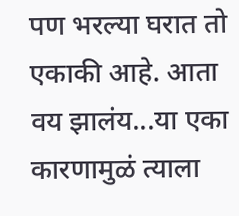पण भरल्या घरात तो एकाकी आहे. आता वय झालंय...या एका कारणामुळं त्याला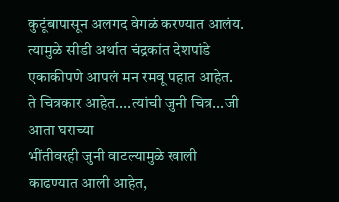कुटूंबापासून अलगद वेगळं करण्यात आलंय.
त्यामुळे सीडी अर्थात चंद्रकांत देशपांडे एकाकीपणे आपलं मन रमवू पहात आहेत.
ते चित्रकार आहेत....त्यांची जुनी चित्र...जी आता घराच्या
भींतीवरही जुनी वाटल्यामुळे खाली काढण्यात आली आहेत,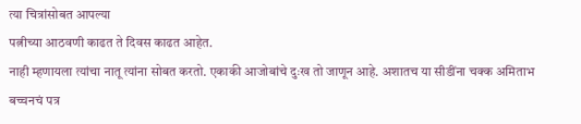त्या चित्रांसोबत आपल्या
पत्नीच्या आठवणी काढत ते दिवस काढत आहेत.
नाही म्हणायला त्यांचा नातू त्यांना सोबत करतो. एकाकी आजोबांचे दुःख तो जाणून आहे. अशातच या सीडींना चक्क अमिताभ बच्चनचं पत्र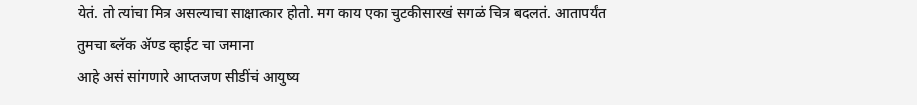येतं. तो त्यांचा मित्र असल्याचा साक्षात्कार होतो. मग काय एका चुटकीसारखं सगळं चित्र बदलतं. आतापर्यंत तुमचा ब्लॅक ॲण्ड व्हाईट चा जमाना
आहे असं सांगणारे आप्तजण सीडींचं आयुष्य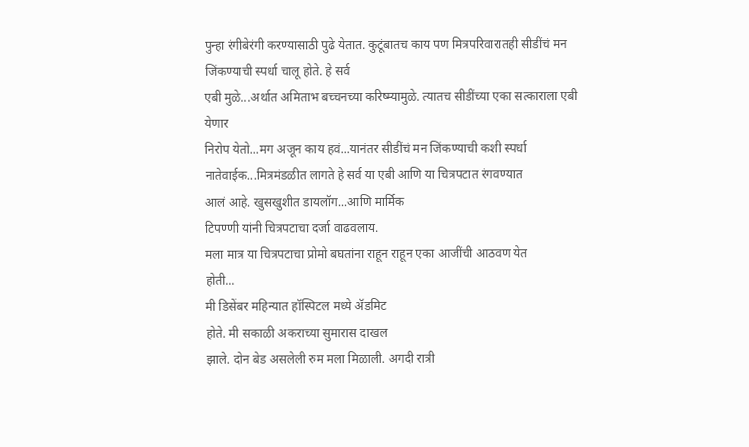पुन्हा रंगीबेरंगी करण्यासाठी पुढे येतात. कुटूंबातच काय पण मित्रपरिवारातही सीडींचं मन
जिंकण्याची स्पर्धा चालू होते. हे सर्व
एबी मुळे...अर्थात अमिताभ बच्चनच्या करिष्म्यामुळे. त्यातच सीडींच्या एका सत्काराला एबी येणार
निरोप येतो...मग अजून काय हवं...यानंतर सीडींचं मन जिंकण्याची कशी स्पर्धा
नातेवाईक...मित्रमंडळीत लागते हे सर्व या एबी आणि या चित्रपटात रंगवण्यात
आलं आहे. खुसखुशीत डायलॉग...आणि मार्मिक
टिपण्णी यांनी चित्रपटाचा दर्जा वाढवलाय.
मला मात्र या चित्रपटाचा प्रोमो बघतांना राहून राहून एका आजींची आठवण येत
होती...
मी डिसेंबर महिन्यात हॉस्पिटल मध्ये ॲडमिट
होते. मी सकाळी अकराच्या सुमारास दाखल
झाले. दोन बेड असलेली रुम मला मिळाली. अगदी रात्री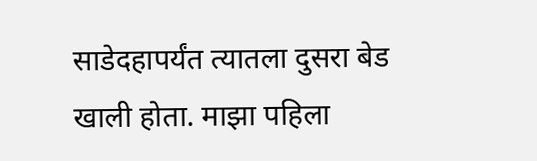साडेदहापर्यंत त्यातला दुसरा बेड
खाली होता. माझा पहिला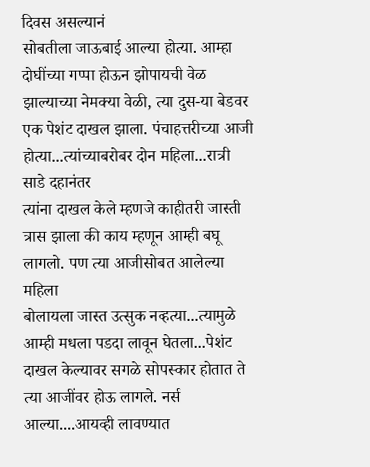दिवस असल्यानं
सोबतीला जाऊबाई आल्या होत्या. आम्हा
दोघींच्या गप्पा होऊन झोपायची वेळ झाल्याच्या नेमक्या वेळी, त्या दुस-या बेडवर
एक पेशंट दाखल झाला. पंचाहत्तरीच्या आजी होत्या...त्यांच्याबरोबर दोन महिला...रात्री साडे दहानंतर
त्यांना दाखल केले म्हणजे काहीतरी जास्ती त्रास झाला की काय म्हणून आम्ही बघू
लागलो. पण त्या आजीसोबत आलेल्या महिला
बोलायला जास्त उत्सुक नव्हत्या...त्यामुळे आम्ही मधला पडदा लावून घेतला...पेशंट
दाखल केल्यावर सगळे सोपस्कार होतात ते त्या आजींवर होऊ लागले. नर्स आल्या....आयव्ही लावण्यात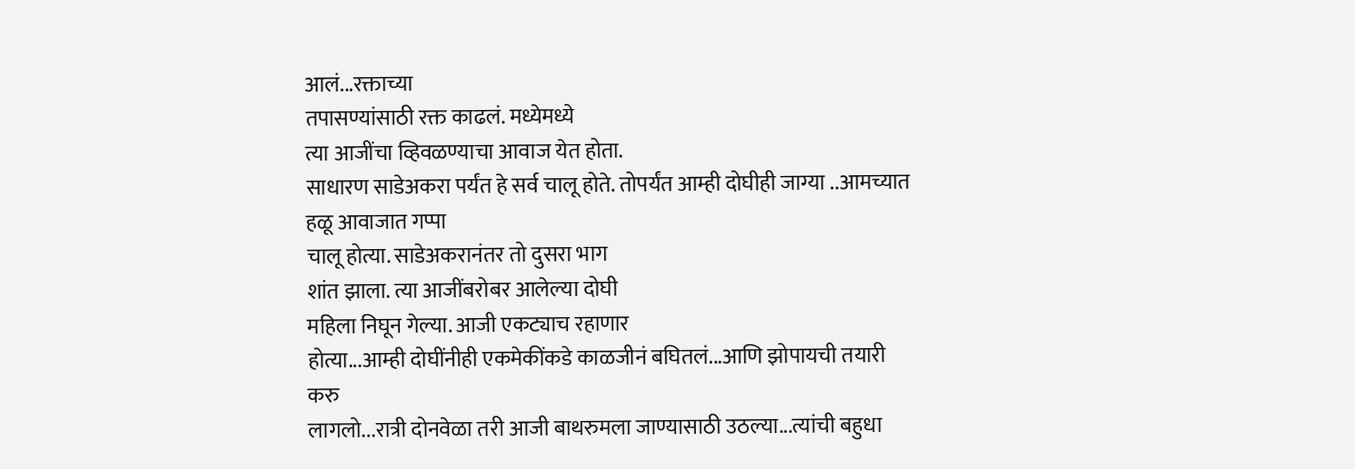आलं...रक्ताच्या
तपासण्यांसाठी रक्त काढलं. मध्येमध्ये
त्या आजींचा व्हिवळण्याचा आवाज येत होता.
साधारण साडेअकरा पर्यंत हे सर्व चालू होते. तोपर्यंत आम्ही दोघीही जाग्या ..आमच्यात हळू आवाजात गप्पा
चालू होत्या. साडेअकरानंतर तो दुसरा भाग
शांत झाला. त्या आजींबरोबर आलेल्या दोघी
महिला निघून गेल्या. आजी एकट्याच रहाणार
होत्या...आम्ही दोघींनीही एकमेकींकडे काळजीनं बघितलं...आणि झोपायची तयारी करु
लागलो...रात्री दोनवेळा तरी आजी बाथरुमला जाण्यासाठी उठल्या...त्यांची बहुधा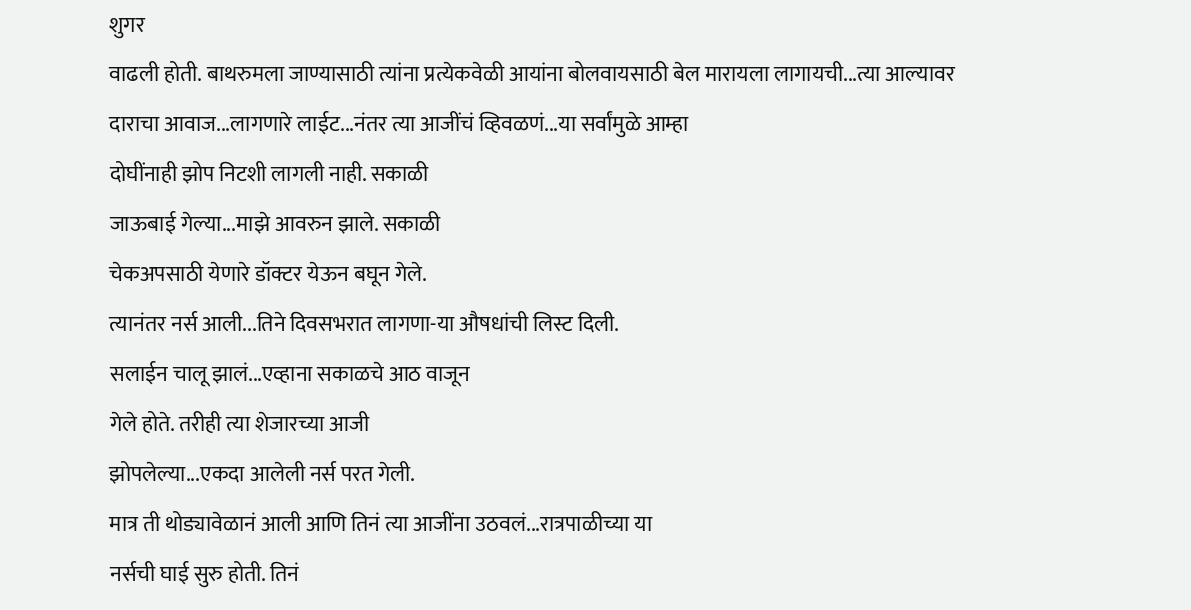शुगर
वाढली होती. बाथरुमला जाण्यासाठी त्यांना प्रत्येकवेळी आयांना बोलवायसाठी बेल मारायला लागायची...त्या आल्यावर
दाराचा आवाज...लागणारे लाईट...नंतर त्या आजींचं व्हिवळणं...या सर्वांमुळे आम्हा
दोघींनाही झोप निटशी लागली नाही. सकाळी
जाऊबाई गेल्या...माझे आवरुन झाले. सकाळी
चेकअपसाठी येणारे डॉक्टर येऊन बघून गेले.
त्यानंतर नर्स आली...तिने दिवसभरात लागणा-या औषधांची लिस्ट दिली.
सलाईन चालू झालं...एव्हाना सकाळचे आठ वाजून
गेले होते. तरीही त्या शेजारच्या आजी
झोपलेल्या...एकदा आलेली नर्स परत गेली.
मात्र ती थोड्यावेळानं आली आणि तिनं त्या आजींना उठवलं...रात्रपाळीच्या या
नर्सची घाई सुरु होती. तिनं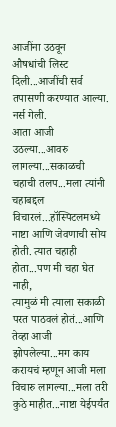आजींना उठवून
औषधांची लिस्ट दिली...आजींची सर्व तपासणी करण्यात आल्या. नर्स गेली.
आता आजी उठल्या...आवरु लागल्या...सकाळची चहाची तलप...मला त्यांनी चहाबद्दल
विचारलं...हॉस्पिटलमध्ये नाष्टा आणि जेवणाची सोय होती. त्यात चहाही होता...पण मी चहा घेत नाही,
त्यामुळं मी त्याला सकाळी परत पाठवलं होतं...आणि तेव्हा आजी झोपलेल्या...मग काय
करायचं म्हणून आजी मला विचारु लागल्या...मला तरी कुठे माहीत...नाष्टा येईपर्यंत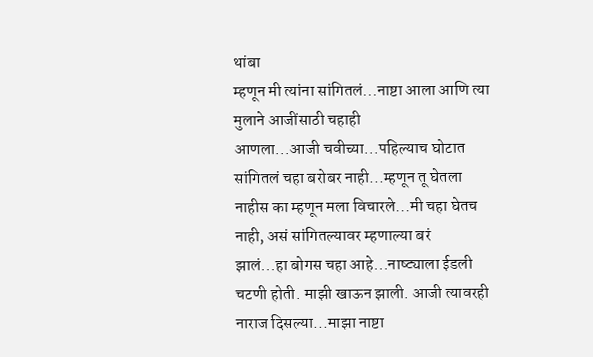थांबा
म्हणून मी त्यांना सांगितलं...नाष्टा आला आणि त्या मुलाने आजींसाठी चहाही
आणला...आजी चवीच्या...पहिल्याच घोटात सांगितलं चहा बरोबर नाही...म्हणून तू घेतला
नाहीस का म्हणून मला विचारले...मी चहा घेतच नाही, असं सांगितल्यावर म्हणाल्या बरं
झालं...हा बोगस चहा आहे...नाष्ट्याला ईडली चटणी होती. माझी खाऊन झाली. आजी त्यावरही नाराज दिसल्या...माझा नाष्टा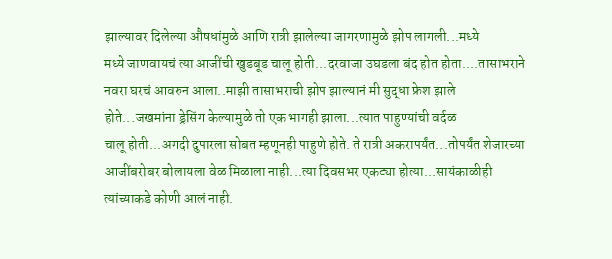झाल्यावर दिलेल्या औषधांमुळे आणि रात्री झालेल्या जागरणामुळे झोप लागली...मध्ये
मध्ये जाणवायचं त्या आजींची खुडबूड चालू होती...दरवाजा उघडला बंद होत होता....तासाभराने
नवरा घरचं आवरुन आला..माझी तासाभराची झोप झाल्यानं मी सुद्धा फ्रेश झाले
होते...जखमांना ड्रेसिंग केल्यामुळे तो एक भागही झाला...त्यात पाहुण्यांची वर्दळ
चालू होती...अगदी दुपारला सोबत म्हणूनही पाहुणे होते. ते रात्री अकरापर्यंत...तोपर्यंत शेजारच्या
आजींबरोबर बोलायला वेळ मिळाला नाही...त्या दिवसभर एकट्या होत्या...सायंकाळीही
त्यांच्याकडे कोणी आलं नाही.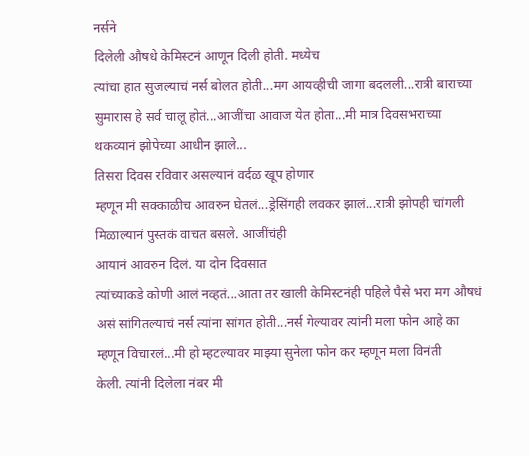नर्सने
दिलेली औषधे केमिस्टनं आणून दिली होती. मध्येच
त्यांचा हात सुजल्याचं नर्स बोलत होती...मग आयव्हीची जागा बदलली...रात्री बाराच्या
सुमारास हे सर्व चालू होतं...आजींचा आवाज येत होता...मी मात्र दिवसभराच्या
थकव्यानं झोपेच्या आधीन झाले...
तिसरा दिवस रविवार असल्यानं वर्दळ खूप होणार
म्हणून मी सक्काळीच आवरुन घेतलं...ड्रेसिंगही लवकर झालं...रात्री झोपही चांगली
मिळाल्यानं पुस्तकं वाचत बसले. आजींचंही
आयानं आवरुन दिलं. या दोन दिवसात
त्यांच्याकडे कोणी आलं नव्हतं...आता तर खाली केमिस्टनंही पहिले पैसे भरा मग औषधं
असं सांगितल्याचं नर्स त्यांना सांगत होती...नर्स गेल्यावर त्यांनी मला फोन आहे का
म्हणून विचारलं...मी हो म्हटल्यावर माझ्या सुनेला फोन कर म्हणून मला विनंती
केली. त्यांनी दिलेला नंबर मी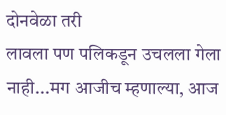दोनवेळा तरी
लावला पण पलिकडून उचलला गेला नाही...मग आजीच म्हणाल्या, आज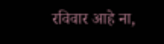रविवार आहे ना,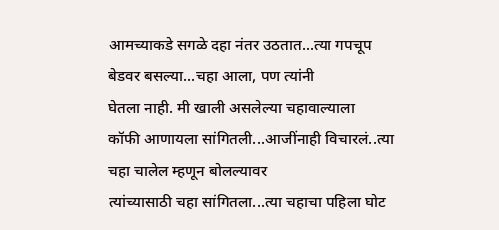आमच्याकडे सगळे दहा नंतर उठतात...त्या गपचूप बेडवर बसल्या...चहा आला, पण त्यांनी
घेतला नाही. मी खाली असलेल्या चहावाल्याला
कॉफी आणायला सांगितली...आजींनाही विचारलं..त्या चहा चालेल म्हणून बोलल्यावर
त्यांच्यासाठी चहा सांगितला...त्या चहाचा पहिला घोट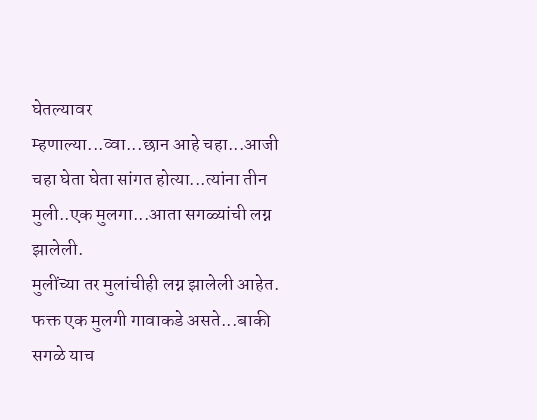घेतल्यावर
म्हणाल्या...व्वा...छान आहे चहा...आजी चहा घेता घेता सांगत होत्या...त्यांना तीन
मुली..एक मुलगा...आता सगळ्यांची लग्न झालेली.
मुलींच्या तर मुलांचीही लग्न झालेली आहेत.
फक्त एक मुलगी गावाकडे असते...बाकी सगळे याच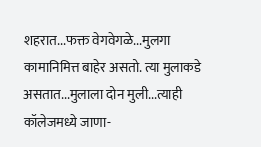शहरात...फक्त वेगवेगळे...मुलगा
कामानिमित्त बाहेर असतो. त्या मुलाकडे
असतात...मुलाला दोन मुली...त्याही कॉलेजमध्ये जाणा-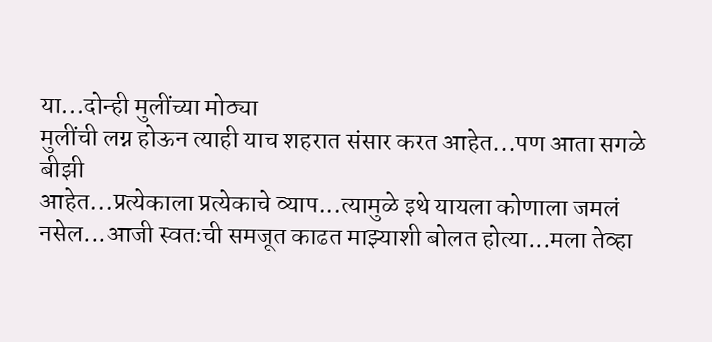या...दोन्ही मुलींच्या मोठ्या
मुलींची लग्न होऊन त्याही याच शहरात संसार करत आहेत...पण आता सगळे बीझी
आहेत...प्रत्येकाला प्रत्येकाचे व्याप...त्यामुळे इथे यायला कोणाला जमलं
नसेल...आजी स्वतःची समजूत काढत माझ्याशी बोलत होत्या...मला तेव्हा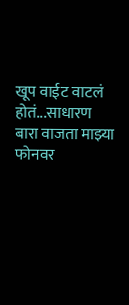खूप वाईट वाटलं
होतं...साधारण बारा वाजता माझ्या फोनवर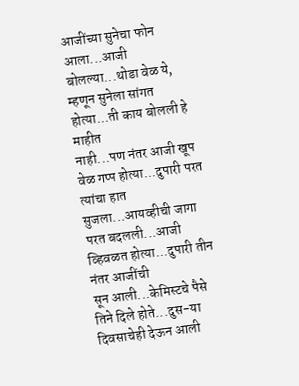आजींच्या सुनेचा फोन आला...आजी
बोलल्या...थोडा वेळ ये, म्हणून सुनेला सांगत होत्या...ती काय बोलली हे माहीत
नाही...पण नंतर आजी खूप वेळ गप्प होत्या...दुपारी परत त्यांचा हात
सुजला...आयव्हीची जागा परत बदलली...आजी व्हिवळत होत्या...दुपारी तीन नंतर आजींची
सून आली...केमिस्टचे पैसे तिने दिले होते...दुस-या दिवसाचेही देऊन आली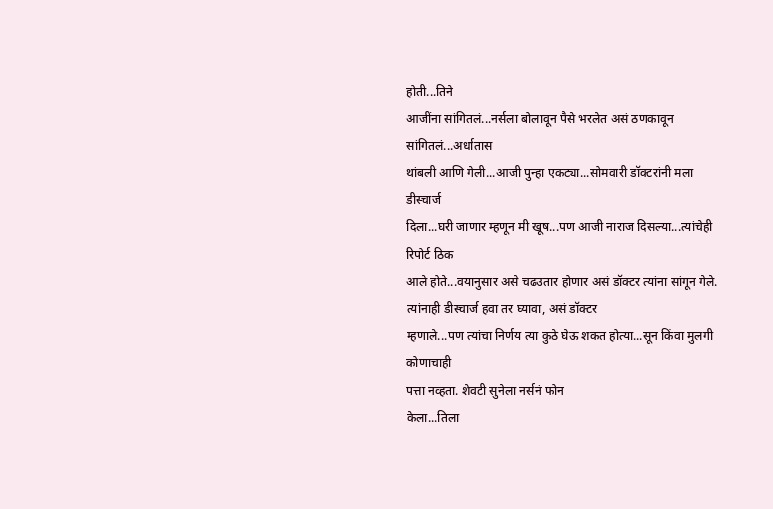होती...तिने
आजींना सांगितलं...नर्सला बोलावून पैसे भरलेत असं ठणकावून सांगितलं...अर्धातास
थांबली आणि गेली...आजी पुन्हा एकट्या...सोमवारी डॉक्टरांनी मला डीस्चार्ज
दिला...घरी जाणार म्हणून मी खूष...पण आजी नाराज दिसल्या...त्यांचेही रिपोर्ट ठिक
आले होते...वयानुसार असे चढउतार होणार असं डॉक्टर त्यांना सांगून गेले. त्यांनाही डीस्चार्ज हवा तर घ्यावा, असं डॉक्टर
म्हणाले...पण त्यांचा निर्णय त्या कुठे घेऊ शकत होत्या...सून किंवा मुलगी कोणाचाही
पत्ता नव्हता. शेवटी सुनेला नर्सनं फोन
केला...तिला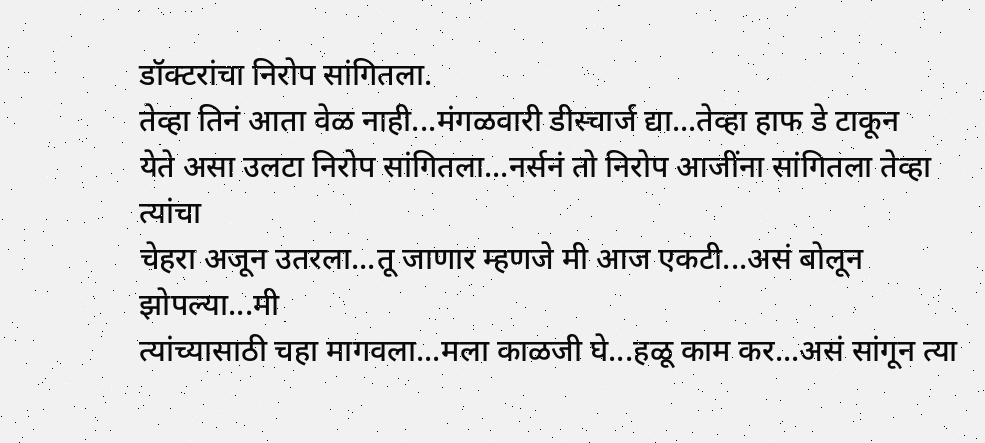डॉक्टरांचा निरोप सांगितला.
तेव्हा तिनं आता वेळ नाही...मंगळवारी डीस्चार्ज द्या...तेव्हा हाफ डे टाकून
येते असा उलटा निरोप सांगितला...नर्सनं तो निरोप आजींना सांगितला तेव्हा त्यांचा
चेहरा अजून उतरला...तू जाणार म्हणजे मी आज एकटी...असं बोलून झोपल्या...मी
त्यांच्यासाठी चहा मागवला...मला काळजी घे...हळू काम कर...असं सांगून त्या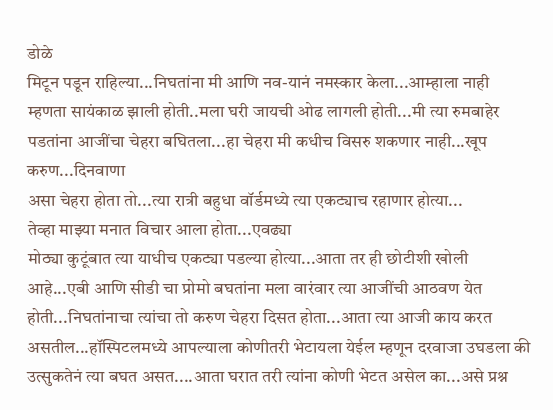डोळे
मिटून पडून राहिल्या...निघतांना मी आणि नव-यानं नमस्कार केला...आम्हाला नाही
म्हणता सायंकाळ झाली होती..मला घरी जायची ओढ लागली होती...मी त्या रुमबाहेर
पडतांना आजींचा चेहरा बघितला...हा चेहरा मी कधीच विसरु शकणार नाही...खूप करुण...दिनवाणा
असा चेहरा होता तो...त्या रात्री बहुधा वॉर्डमध्ये त्या एकट्याच रहाणार होत्या...
तेव्हा माझ्या मनात विचार आला होता...एवढ्या
मोठ्या कुटूंबात त्या याधीच एकट्या पडल्या होत्या...आता तर ही छोटीशी खोली
आहे...एबी आणि सीडी चा प्रोमो बघतांना मला वारंवार त्या आजींची आठवण येत
होती...निघतांनाचा त्यांचा तो करुण चेहरा दिसत होता...आता त्या आजी काय करत
असतील...हॉस्पिटलमध्ये आपल्याला कोणीतरी भेटायला येईल म्हणून दरवाजा उघडला की
उत्सुकतेनं त्या बघत असत....आता घरात तरी त्यांना कोणी भेटत असेल का...असे प्रश्न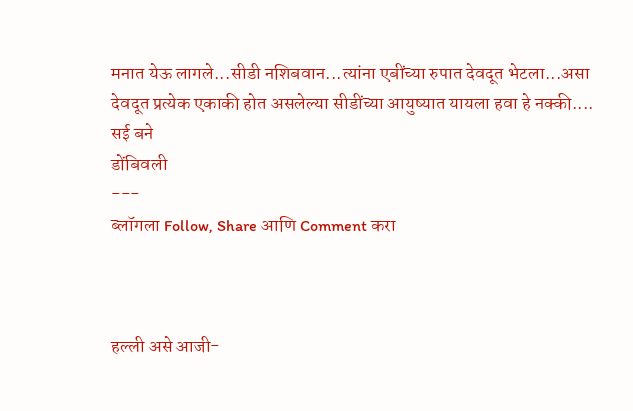मनात येऊ लागले...सीडी नशिबवान...त्यांना एबींच्या रुपात देवदूत भेटला...असा
देवदूत प्रत्येक एकाकी होत असलेल्या सीडींच्या आयुष्यात यायला हवा हे नक्की....
सई बने
डोंबिवली
---
ब्लॉगला Follow, Share आणि Comment करा



हल्ली असे आजी-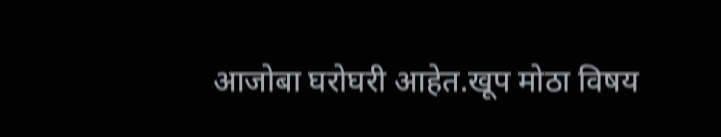आजोबा घरोघरी आहेत.खूप मोठा विषय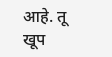आहे. तू खूप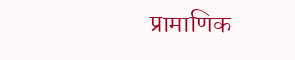प्रामाणिक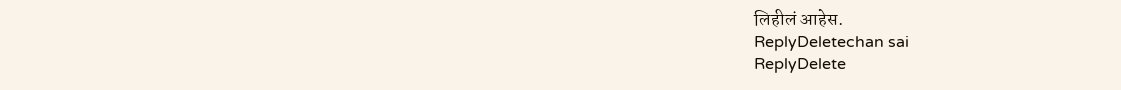लिहीलं आहेस.
ReplyDeletechan sai
ReplyDelete